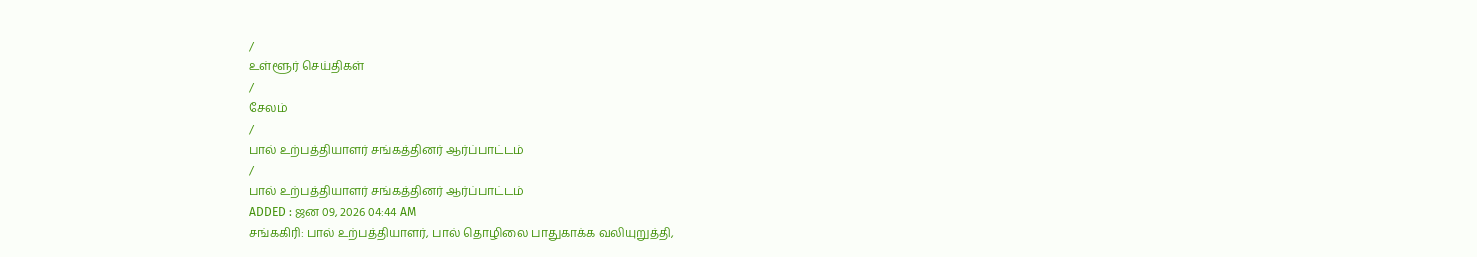/
உள்ளூர் செய்திகள்
/
சேலம்
/
பால் உற்பத்தியாளர் சங்கத்தினர் ஆர்ப்பாட்டம்
/
பால் உற்பத்தியாளர் சங்கத்தினர் ஆர்ப்பாட்டம்
ADDED : ஜன 09, 2026 04:44 AM
சங்ககிரி: பால் உற்பத்தியாளர், பால் தொழிலை பாதுகாக்க வலியுறுத்தி,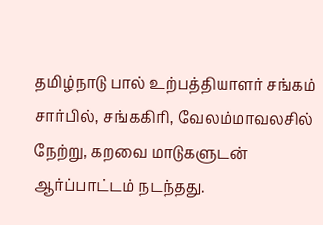தமிழ்நாடு பால் உற்பத்தியாளர் சங்கம் சார்பில், சங்ககிரி, வேலம்மாவலசில் நேற்று, கறவை மாடுகளுடன் ஆர்ப்பாட்டம் நடந்தது.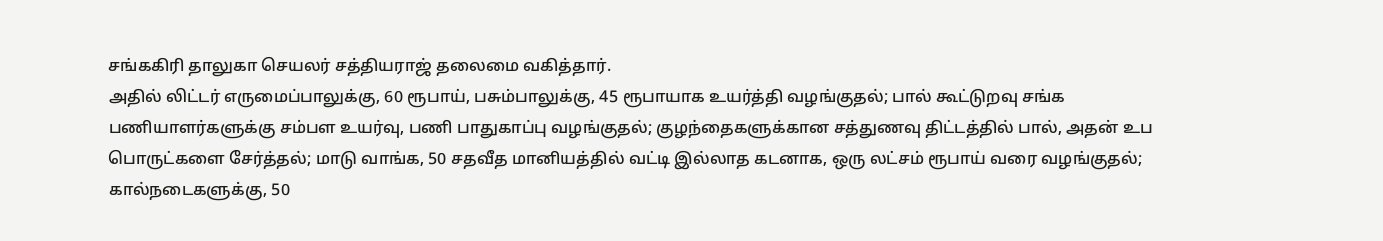சங்ககிரி தாலுகா செயலர் சத்தியராஜ் தலைமை வகித்தார்.
அதில் லிட்டர் எருமைப்பாலுக்கு, 60 ரூபாய், பசும்பாலுக்கு, 45 ரூபாயாக உயர்த்தி வழங்குதல்; பால் கூட்டுறவு சங்க பணியாளர்களுக்கு சம்பள உயர்வு, பணி பாதுகாப்பு வழங்குதல்; குழந்தைகளுக்கான சத்துணவு திட்டத்தில் பால், அதன் உப பொருட்களை சேர்த்தல்; மாடு வாங்க, 50 சதவீத மானியத்தில் வட்டி இல்லாத கடனாக, ஒரு லட்சம் ரூபாய் வரை வழங்குதல்; கால்நடைகளுக்கு, 50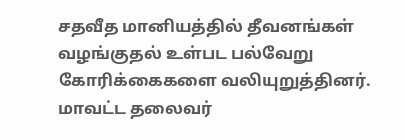சதவீத மானியத்தில் தீவனங்கள் வழங்குதல் உள்பட பல்வேறு கோரிக்கைகளை வலியுறுத்தினர். மாவட்ட தலைவர்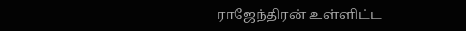ராஜேந்திரன் உள்ளிட்ட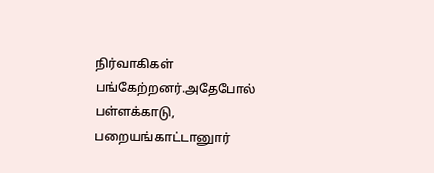நிர்வாகிகள் பங்கேற்றனர்.அதேபோல் பள்ளக்காடு, பறையங்காட்டானுார்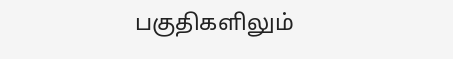பகுதிகளிலும்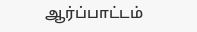ஆர்ப்பாட்டம்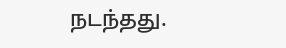நடந்தது.